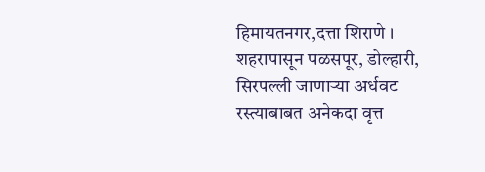हिमायतनगर,दत्ता शिराणे । शहरापासून पळसपूर, डोल्हारी, सिरपल्ली जाणाऱ्या अर्धवट रस्त्याबाबत अनेकदा वृत्त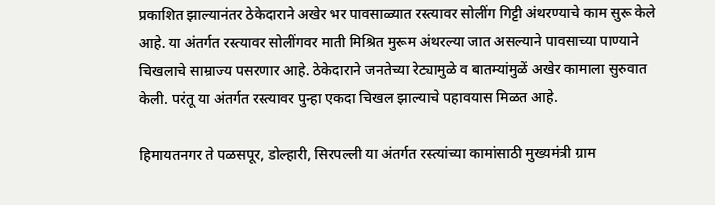प्रकाशित झाल्यानंतर ठेकेदाराने अखेर भर पावसाळ्यात रस्त्यावर सोलींग गिट्टी अंथरण्याचे काम सुरू केले आहे. या अंतर्गत रस्त्यावर सोलींगवर माती मिश्रित मुरूम अंथरल्या जात असल्याने पावसाच्या पाण्याने चिखलाचे साम्राज्य पसरणार आहे. ठेकेदाराने जनतेच्या रेट्यामुळे व बातम्यांमुळें अखेर कामाला सुरुवात केली. परंतू या अंतर्गत रस्त्यावर पुन्हा एकदा चिखल झाल्याचे पहावयास मिळत आहे.

हिमायतनगर ते पळसपूर, डोल्हारी, सिरपल्ली या अंतर्गत रस्त्यांच्या कामांसाठी मुख्यमंत्री ग्राम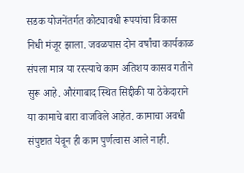सडक योजनेंतर्गत कोट्यावधी रूपयांचा विकास निधी मंजूर झाला. जवळपास दोन वर्षांचा कार्यकाळ संपला मात्र या रस्त्याचे काम अतिशय कासव गतीने सुरू आहे. औरंगाबाद स्थित सिद्दीकी या ठेकेदाराने या कामाचे बारा वाजविले आहेत. कामाचा अवधी संपुष्टात येवून ही काम पुर्णत्वास आले नाही.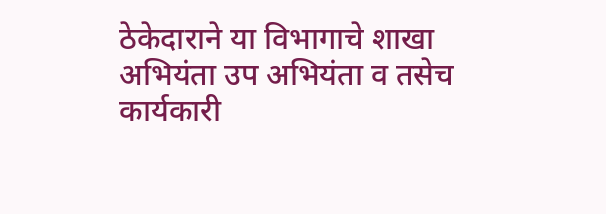ठेकेदाराने या विभागाचे शाखा अभियंता उप अभियंता व तसेच कार्यकारी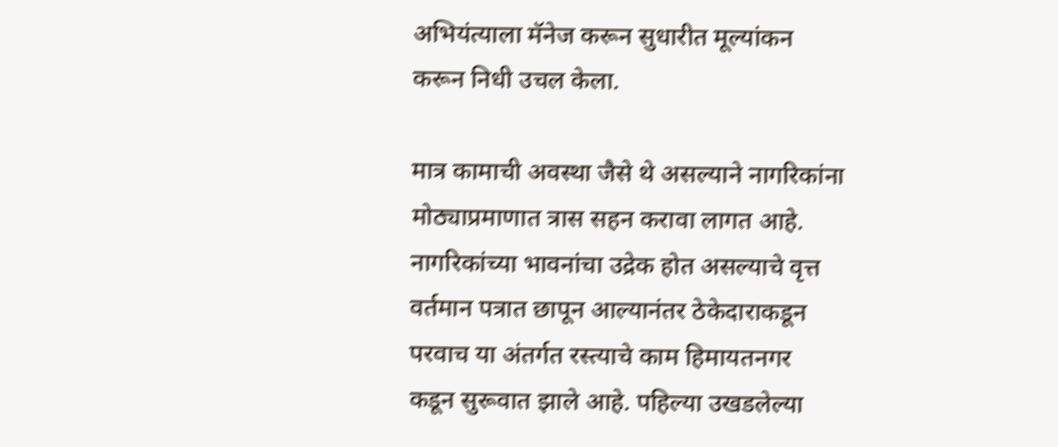अभियंत्याला मॅनेज करून सुधारीत मूल्यांकन करून निधी उचल केला.

मात्र कामाची अवस्था जैसे थे असल्याने नागरिकांना मोठ्याप्रमाणात त्रास सहन करावा लागत आहे. नागरिकांच्या भावनांचा उद्रेक होत असल्याचे वृत्त वर्तमान पत्रात छापून आल्यानंतर ठेकेदाराकडून परवाच या अंतर्गत रस्त्याचे काम हिमायतनगर कडून सुरूवात झाले आहे. पहिल्या उखडलेल्या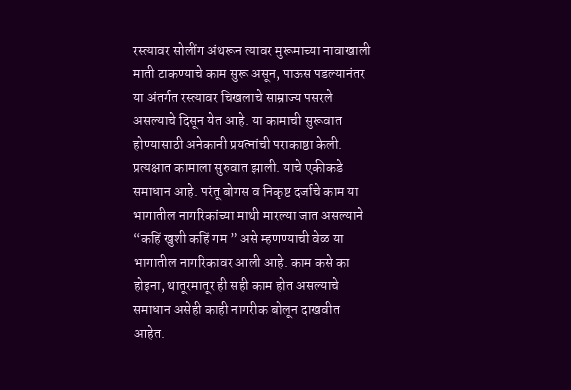रस्त्यावर सोलींग अंथरून त्यावर मुरूमाच्या नावाखाली माती टाकण्याचे काम सुरू असून, पाऊस पडल्यानंतर या अंतर्गत रस्त्यावर चिखलाचे साम्राज्य पसरले असल्याचे दिसून येत आहे. या कामाची सुरूवात होण्यासाठी अनेकानी प्रयत्नांची पराकाष्ठा केली. प्रत्यक्षात कामाला सुरुवात झाली. याचे एकीकडे समाधान आहे. परंतू बोगस व निकृष्ट दर्जाचे काम या भागातील नागरिकांच्या माथी मारल्या जात असल्याने “कहिं खुशी कहिं गम ” असे म्हणण्याची वेळ या भागातील नागरिकावर आली आहे. काम कसे का होइना, थातूरमातूर ही सही काम होत असल्याचे समाधान असेही काही नागरीक बोलून दाखवीत आहेत.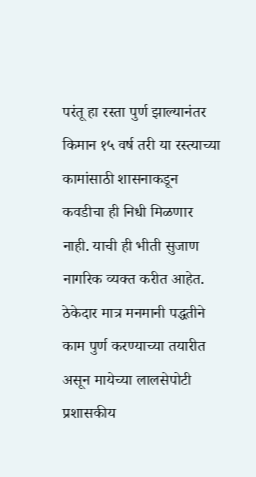परंतू हा रस्ता पुर्ण झाल्यानंतर किमान १५ वर्ष तरी या रस्त्याच्या कामांसाठी शासनाकडून कवडीचा ही निधी मिळणार नाही. याची ही भीती सुजाण नागरिक व्यक्त करीत आहेत. ठेकेदार मात्र मनमानी पद्धतीने काम पुर्ण करण्याच्या तयारीत असून मायेच्या लालसेपोटी प्रशासकीय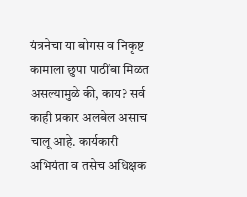यंत्रनेचा या बोगस व निकृष्ट कामाला छुपा पाठींबा मिळत असल्यामुळे की, काय? सर्व काही प्रकार अलबेल असाच चालू आहे. कार्यकारी अभियंता व तसेच अधिक्षक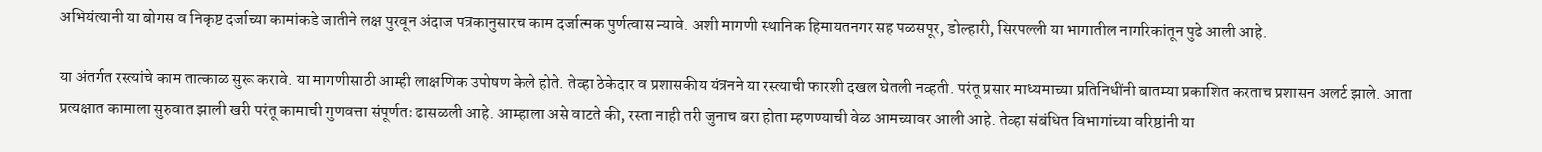अभियंत्यानी या बोगस व निकृष्ट दर्जाच्या कामांकडे जातीने लक्ष पुरवून अंदाज पत्रकानुसारच काम दर्जात्मक पुर्णत्वास न्यावे. अशी मागणी स्थानिक हिमायतनगर सह पळसपूर, डोल्हारी, सिरपल्ली या भागातील नागरिकांतून पुढे आली आहे.

या अंतर्गत रस्त्यांचे काम तात्काळ सुरू करावे. या मागणीसाठी आम्ही लाक्षणिक उपोषण केले होते. तेव्हा ठेकेदार व प्रशासकीय यंत्रनने या रस्त्याची फारशी दखल घेतली नव्हती. परंतू प्रसार माध्यमाच्या प्रतिनिधींनी बातम्या प्रकाशित करताच प्रशासन अलर्ट झाले. आता प्रत्यक्षात कामाला सुरुवात झाली खरी परंतू कामाची गुणवत्ता संपूर्णतः ढासळली आहे. आम्हाला असे वाटते की, रस्ता नाही तरी जुनाच बरा होता म्हणण्याची वेळ आमच्यावर आली आहे. तेव्हा संबंधित विभागांच्या वरिष्ठांनी या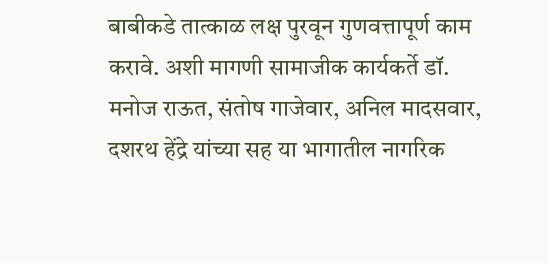बाबीकडे तात्काळ लक्ष पुरवून गुणवत्तापूर्ण काम करावे. अशी मागणी सामाजीक कार्यकर्ते डॉ. मनोज राऊत, संतोष गाजेवार, अनिल मादसवार, दशरथ हेंद्रे यांच्या सह या भागातील नागरिक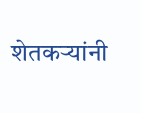शेतकऱ्यांनी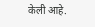केली आहे.